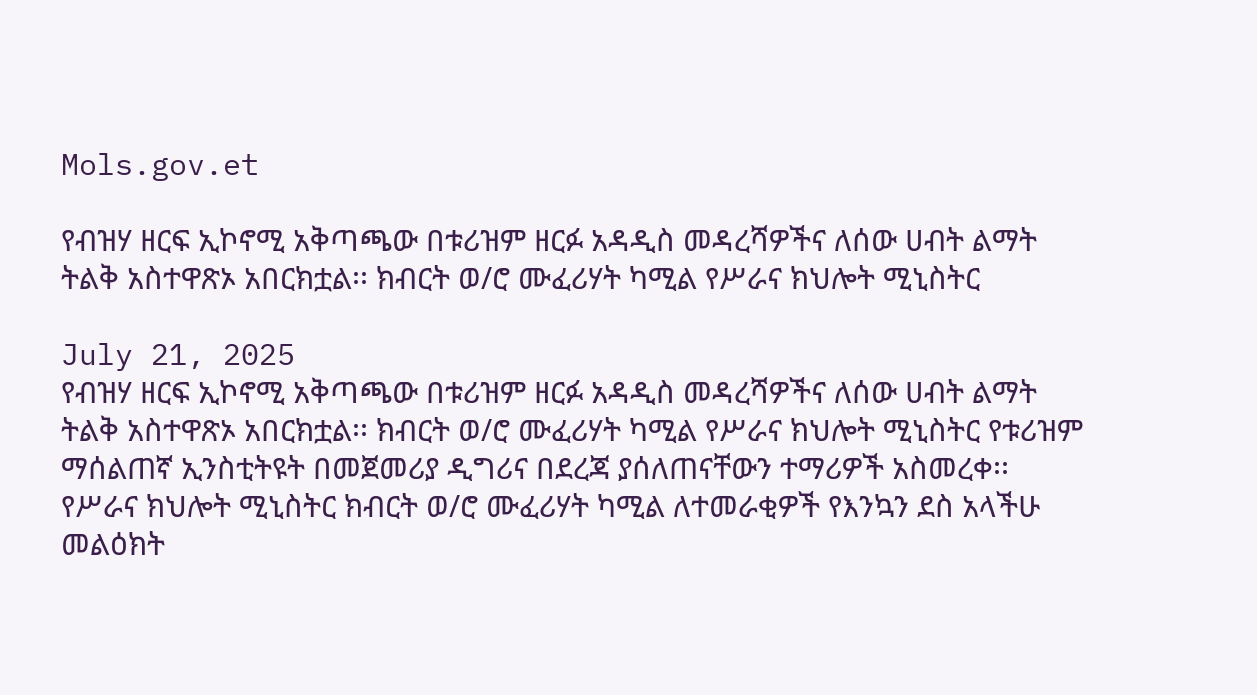Mols.gov.et

የብዝሃ ዘርፍ ኢኮኖሚ አቅጣጫው በቱሪዝም ዘርፉ አዳዲስ መዳረሻዎችና ለሰው ሀብት ልማት ትልቅ አስተዋጽኦ አበርክቷል፡፡ ክብርት ወ/ሮ ሙፈሪሃት ካሚል የሥራና ክህሎት ሚኒስትር

July 21, 2025
የብዝሃ ዘርፍ ኢኮኖሚ አቅጣጫው በቱሪዝም ዘርፉ አዳዲስ መዳረሻዎችና ለሰው ሀብት ልማት ትልቅ አስተዋጽኦ አበርክቷል፡፡ ክብርት ወ/ሮ ሙፈሪሃት ካሚል የሥራና ክህሎት ሚኒስትር የቱሪዝም ማሰልጠኛ ኢንስቲትዩት በመጀመሪያ ዲግሪና በደረጃ ያሰለጠናቸውን ተማሪዎች አስመረቀ፡፡ የሥራና ክህሎት ሚኒስትር ክብርት ወ/ሮ ሙፈሪሃት ካሚል ለተመራቂዎች የእንኳን ደስ አላችሁ መልዕክት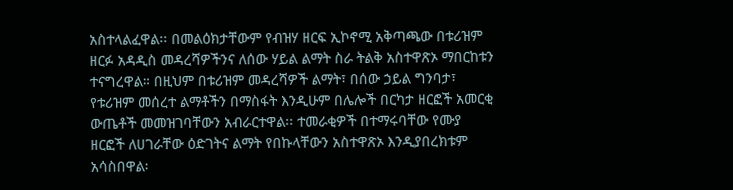አስተላልፈዋል፡፡ በመልዕክታቸውም የብዝሃ ዘርፍ ኢኮኖሚ አቅጣጫው በቱሪዝም ዘርፉ አዳዲስ መዳረሻዎችንና ለሰው ሃይል ልማት ስራ ትልቅ አስተዋጽኦ ማበርከቱን ተናግረዋል። በዚህም በቱሪዝም መዳረሻዎች ልማት፣ በሰው ኃይል ግንባታ፣ የቱሪዝም መሰረተ ልማቶችን በማስፋት እንዲሁም በሌሎች በርካታ ዘርፎች አመርቂ ውጤቶች መመዝገባቸውን አብራርተዋል፡፡ ተመራቂዎች በተማሩባቸው የሙያ ዘርፎች ለሀገራቸው ዕድገትና ልማት የበኩላቸውን አስተዋጽኦ እንዲያበረክቱም አሳስበዋል፡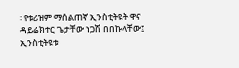፡ የቱሪዝም ማሰልጠኛ ኢንስቲትዩት ዋና ዳይሬክተር ጌታቸው ነጋሽ በበኩላቸው፤ ኢንስቲትዩቱ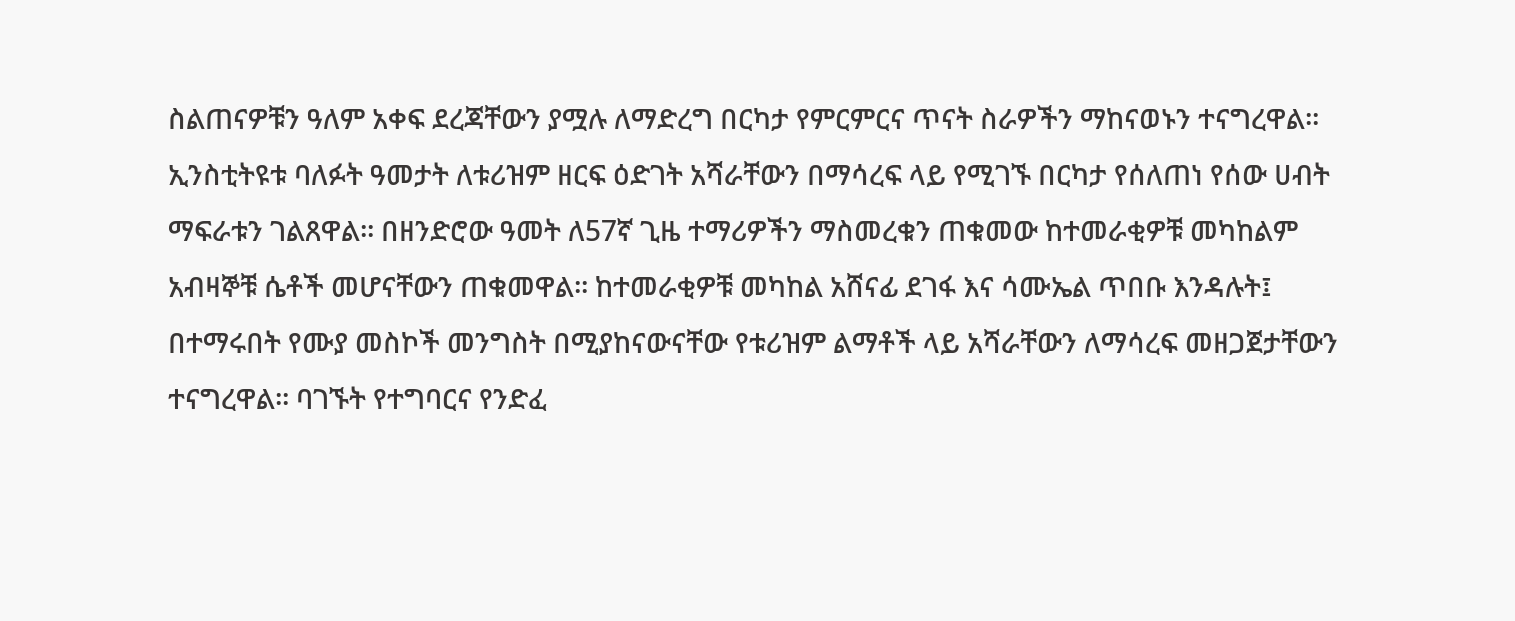ስልጠናዎቹን ዓለም አቀፍ ደረጃቸውን ያሟሉ ለማድረግ በርካታ የምርምርና ጥናት ስራዎችን ማከናወኑን ተናግረዋል፡፡ ኢንስቲትዩቱ ባለፉት ዓመታት ለቱሪዝም ዘርፍ ዕድገት አሻራቸውን በማሳረፍ ላይ የሚገኙ በርካታ የሰለጠነ የሰው ሀብት ማፍራቱን ገልጸዋል፡፡ በዘንድሮው ዓመት ለ57ኛ ጊዜ ተማሪዎችን ማስመረቁን ጠቁመው ከተመራቂዎቹ መካከልም አብዛኞቹ ሴቶች መሆናቸውን ጠቁመዋል፡፡ ከተመራቂዎቹ መካከል አሸናፊ ደገፋ እና ሳሙኤል ጥበቡ እንዳሉት፤ በተማሩበት የሙያ መስኮች መንግስት በሚያከናውናቸው የቱሪዝም ልማቶች ላይ አሻራቸውን ለማሳረፍ መዘጋጀታቸውን ተናግረዋል፡፡ ባገኙት የተግባርና የንድፈ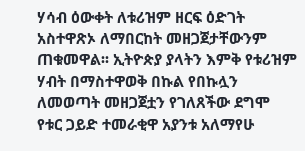ሃሳብ ዕውቀት ለቱሪዝም ዘርፍ ዕድገት አስተዋጽኦ ለማበርከት መዘጋጀታቸውንም ጠቁመዋል፡፡ ኢትዮጵያ ያላትን እምቅ የቱሪዝም ሃብት በማስተዋወቅ በኩል የበኩሏን ለመወጣት መዘጋጀቷን የገለጸችው ደግሞ የቱር ጋይድ ተመራቂዋ አያንቱ አለማየሁ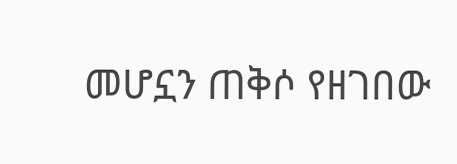መሆኗን ጠቅሶ የዘገበው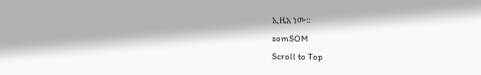ኢዜአ ነው፡፡
somSOM
Scroll to Top